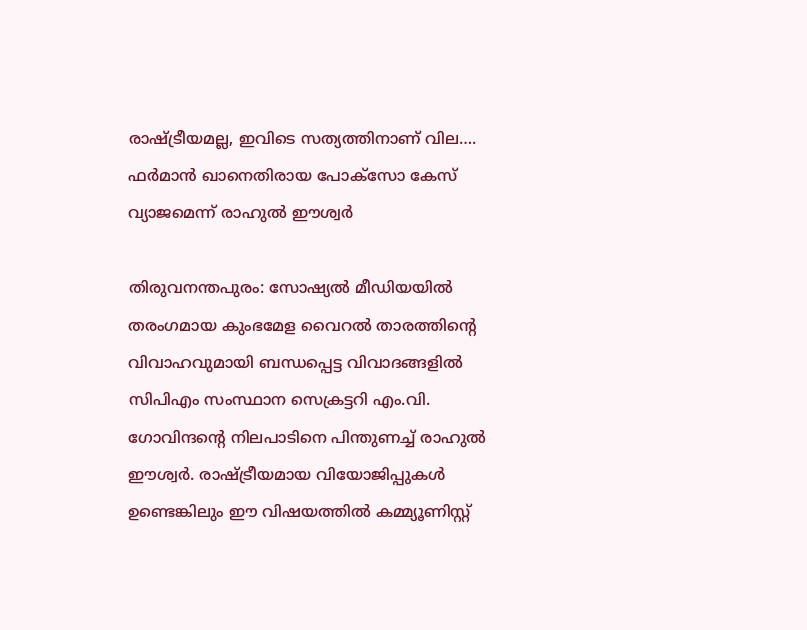രാഷ്ട്രീയമല്ല, ഇവിടെ സത്യത്തിനാണ് വില…. ഫർമാൻ ഖാനെതിരായ പോക്സോ കേസ് വ്യാജമെന്ന് രാഹുൽ ഈശ്വർ

തിരുവനന്തപുരം: സോഷ്യൽ മീഡിയയിൽ തരംഗമായ കുംഭമേള വൈറൽ താരത്തിന്റെ വിവാഹവുമായി ബന്ധപ്പെട്ട വിവാദങ്ങളിൽ സിപിഎം സംസ്ഥാന സെക്രട്ടറി എം.വി. ഗോവിന്ദന്റെ നിലപാടിനെ പിന്തുണച്ച് രാഹുൽ ഈശ്വർ. രാഷ്ട്രീയമായ വിയോജിപ്പുകൾ ഉണ്ടെങ്കിലും ഈ വിഷയത്തിൽ കമ്മ്യൂണിസ്റ്റ്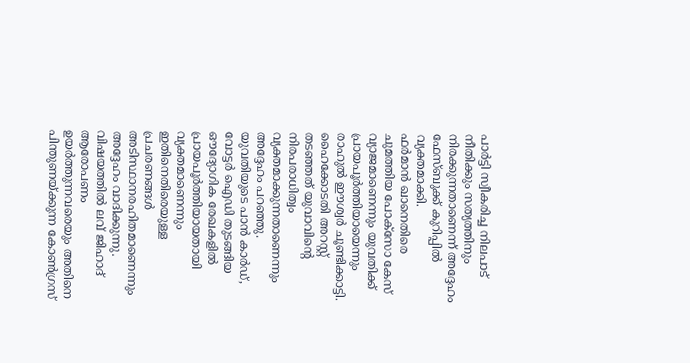പാർട്ടി സ്വീകരിച്ച നിലപാട് നീതിക്കും സത്യത്തിനും നിരക്കുന്നതാണെന്ന് അദ്ദേഹം ഫേസ്ബുക്ക് കുറിപ്പിൽ വ്യക്തമാക്കി.
ഫർമാൻ ഖാനെതിരെ ചുമത്തിയ പോക്സോ കേസ് വ്യാജമാണെന്നും യുവതിക്ക് പ്രായപൂർത്തിയായെന്നും രാഹുൽ ഈശ്വർ ചൂണ്ടിക്കാട്ടി. ഹൈക്കോടതി അറസ്റ്റ് തടഞ്ഞത് യുവാവിന്റെ നിരപരാധിത്വം വ്യക്തമാക്കുന്നതാണെന്നും അദ്ദേഹം പറഞ്ഞു. യുവതിയുടെ പാൻ കാർഡ്, വോട്ടർ ഐഡി തുടങ്ങിയ ഔദ്യോഗിക രേഖകളിൽ പ്രായപൂർത്തിയായതായി വ്യക്തമാണെന്നും ഇതിനെതിരെയുള്ള പ്രചരണങ്ങൾ അടിസ്ഥാനരഹിതമാണെന്നും അദ്ദേഹം വാദിക്കുന്നു.
വിഷയത്തിൽ ലവ് ജിഹാദ് ആരോപണം ഉയർത്തുന്നവരെയും അതിനെ പിന്തുണയ്ക്കുന്ന കോൺഗ്രസ്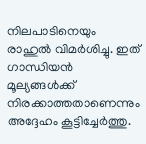നിലപാടിനെയും രാഹുൽ വിമർശിച്ചു. ഇത് ഗാന്ധിയൻ മൂല്യങ്ങൾക്ക് നിരക്കാത്തതാണെന്നും അദ്ദേഹം കൂട്ടിച്ചേർത്തു.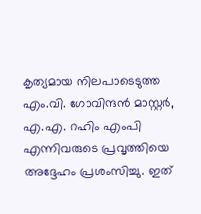കൃത്യമായ നിലപാടെടുത്ത എം.വി. ഗോവിന്ദൻ മാസ്റ്റർ, എ.എ. റഹിം എംപി എന്നിവരുടെ പ്രവൃത്തിയെ അദ്ദേഹം പ്രശംസിച്ചു. ഇത്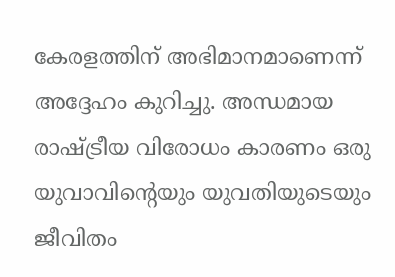കേരളത്തിന് അഭിമാനമാണെന്ന് അദ്ദേഹം കുറിച്ചു. അന്ധമായ രാഷ്ട്രീയ വിരോധം കാരണം ഒരു യുവാവിന്റെയും യുവതിയുടെയും ജീവിതം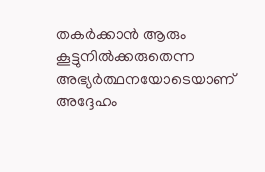തകർക്കാൻ ആരും കൂട്ടുനിൽക്കരുതെന്ന അഭ്യർത്ഥനയോടെയാണ് അദ്ദേഹം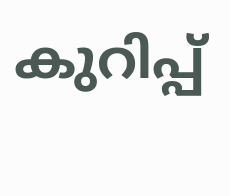കുറിപ്പ്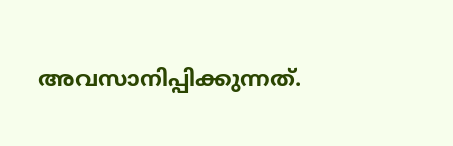അവസാനിപ്പിക്കുന്നത്.